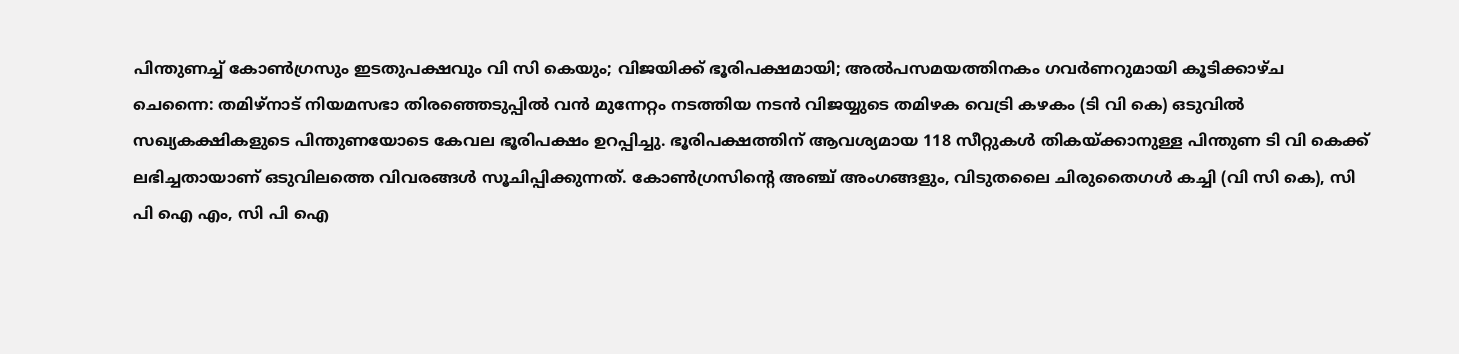പിന്തുണച്ച് കോൺഗ്രസും ഇടതുപക്ഷവും വി സി കെയും; വിജയിക്ക് ഭൂരിപക്ഷമായി; അൽപസമയത്തിനകം ഗവർണറുമായി കൂടിക്കാഴ്ച
ചെന്നൈ: തമിഴ്നാട് നിയമസഭാ തിരഞ്ഞെടുപ്പിൽ വൻ മുന്നേറ്റം നടത്തിയ നടൻ വിജയ്യുടെ തമിഴക വെട്രി കഴകം (ടി വി കെ) ഒടുവിൽ സഖ്യകക്ഷികളുടെ പിന്തുണയോടെ കേവല ഭൂരിപക്ഷം ഉറപ്പിച്ചു. ഭൂരിപക്ഷത്തിന് ആവശ്യമായ 118 സീറ്റുകൾ തികയ്ക്കാനുള്ള പിന്തുണ ടി വി കെക്ക് ലഭിച്ചതായാണ് ഒടുവിലത്തെ വിവരങ്ങൾ സൂചിപ്പിക്കുന്നത്. കോൺഗ്രസിന്റെ അഞ്ച് അംഗങ്ങളും, വിടുതലൈ ചിരുതൈഗൾ കച്ചി (വി സി കെ), സി പി ഐ എം, സി പി ഐ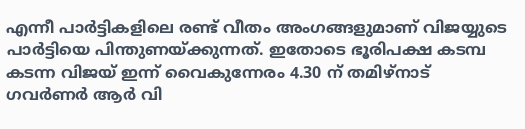എന്നീ പാർട്ടികളിലെ രണ്ട് വീതം അംഗങ്ങളുമാണ് വിജയ്യുടെ പാർട്ടിയെ പിന്തുണയ്ക്കുന്നത്. ഇതോടെ ഭൂരിപക്ഷ കടമ്പ കടന്ന വിജയ് ഇന്ന് വൈകുന്നേരം 4.30 ന് തമിഴ്നാട് ഗവർണർ ആർ വി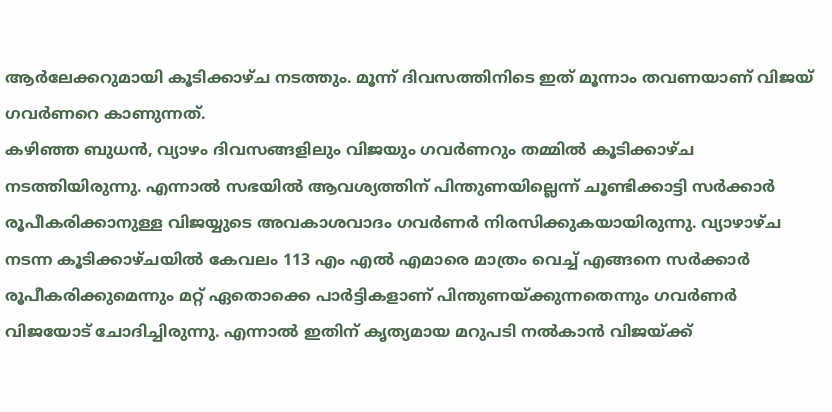ആർലേക്കറുമായി കൂടിക്കാഴ്ച നടത്തും. മൂന്ന് ദിവസത്തിനിടെ ഇത് മൂന്നാം തവണയാണ് വിജയ് ഗവർണറെ കാണുന്നത്.
കഴിഞ്ഞ ബുധൻ, വ്യാഴം ദിവസങ്ങളിലും വിജയും ഗവർണറും തമ്മിൽ കൂടിക്കാഴ്ച നടത്തിയിരുന്നു. എന്നാൽ സഭയിൽ ആവശ്യത്തിന് പിന്തുണയില്ലെന്ന് ചൂണ്ടിക്കാട്ടി സർക്കാർ രൂപീകരിക്കാനുള്ള വിജയ്യുടെ അവകാശവാദം ഗവർണർ നിരസിക്കുകയായിരുന്നു. വ്യാഴാഴ്ച നടന്ന കൂടിക്കാഴ്ചയിൽ കേവലം 113 എം എൽ എമാരെ മാത്രം വെച്ച് എങ്ങനെ സർക്കാർ രൂപീകരിക്കുമെന്നും മറ്റ് ഏതൊക്കെ പാർട്ടികളാണ് പിന്തുണയ്ക്കുന്നതെന്നും ഗവർണർ വിജയോട് ചോദിച്ചിരുന്നു. എന്നാൽ ഇതിന് കൃത്യമായ മറുപടി നൽകാൻ വിജയ്ക്ക്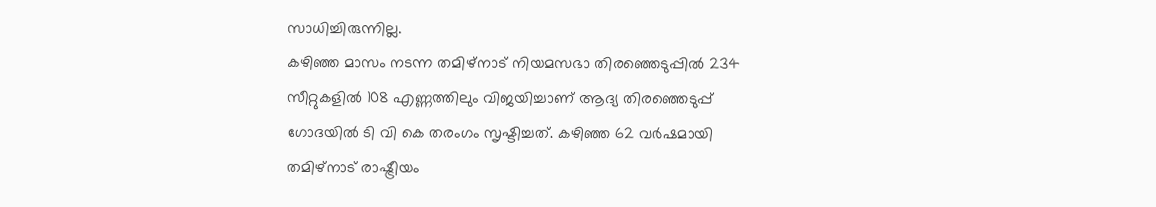സാധിച്ചിരുന്നില്ല.
കഴിഞ്ഞ മാസം നടന്ന തമിഴ്നാട് നിയമസഭാ തിരഞ്ഞെടുപ്പിൽ 234 സീറ്റുകളിൽ 108 എണ്ണത്തിലും വിജയിച്ചാണ് ആദ്യ തിരഞ്ഞെടുപ്പ് ഗോദയിൽ ടി വി കെ തരംഗം സൃഷ്ടിച്ചത്. കഴിഞ്ഞ 62 വർഷമായി തമിഴ്നാട് രാഷ്ട്രീയം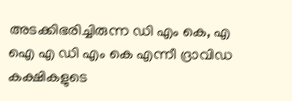അടക്കിഭരിച്ചിരുന്ന ഡി എം കെ, എ ഐ എ ഡി എം കെ എന്നീ ദ്രാവിഡ കക്ഷികളുടെ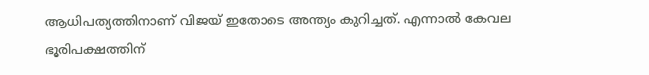ആധിപത്യത്തിനാണ് വിജയ് ഇതോടെ അന്ത്യം കുറിച്ചത്. എന്നാൽ കേവല ഭൂരിപക്ഷത്തിന്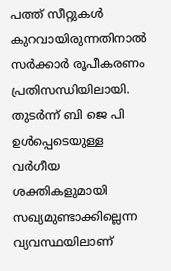പത്ത് സീറ്റുകൾ കുറവായിരുന്നതിനാൽ സർക്കാർ രൂപീകരണം പ്രതിസന്ധിയിലായി. തുടർന്ന് ബി ജെ പി ഉൾപ്പെടെയുള്ള വർഗീയ ശക്തികളുമായി സഖ്യമുണ്ടാക്കില്ലെന്ന വ്യവസ്ഥയിലാണ്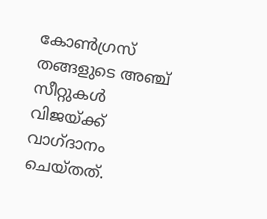കോൺഗ്രസ് തങ്ങളുടെ അഞ്ച് സീറ്റുകൾ വിജയ്ക്ക് വാഗ്ദാനം ചെയ്തത്.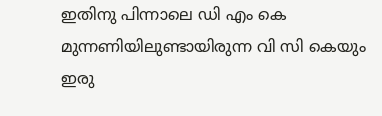ഇതിനു പിന്നാലെ ഡി എം കെ മുന്നണിയിലുണ്ടായിരുന്ന വി സി കെയും ഇരു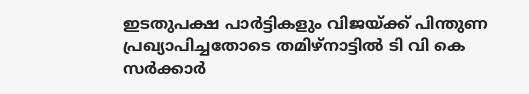ഇടതുപക്ഷ പാർട്ടികളും വിജയ്ക്ക് പിന്തുണ പ്രഖ്യാപിച്ചതോടെ തമിഴ്നാട്ടിൽ ടി വി കെ സർക്കാർ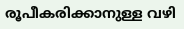രൂപീകരിക്കാനുള്ള വഴി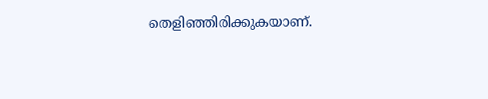തെളിഞ്ഞിരിക്കുകയാണ്.